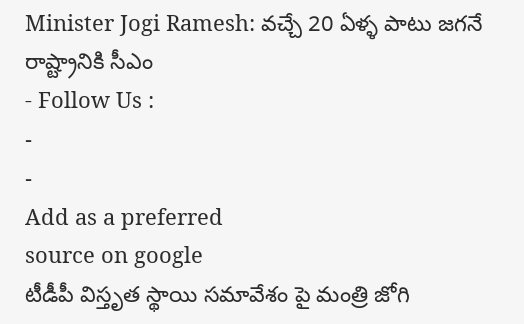Minister Jogi Ramesh: వచ్చే 20 ఏళ్ళ పాటు జగనే రాష్ట్రానికి సీఎం
- Follow Us :
-
-
Add as a preferred
source on google
టీడీపీ విస్తృత స్థాయి సమావేశం పై మంత్రి జోగి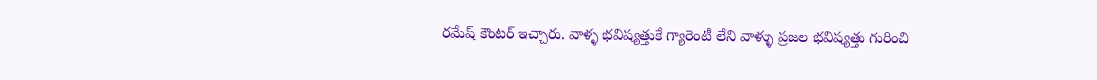రమేష్ కౌంటర్ ఇచ్చారు. వాళ్ళ భవిష్యత్తుకే గ్యారెంటీ లేని వాళ్ళు ప్రజల భవిష్యత్తు గురించి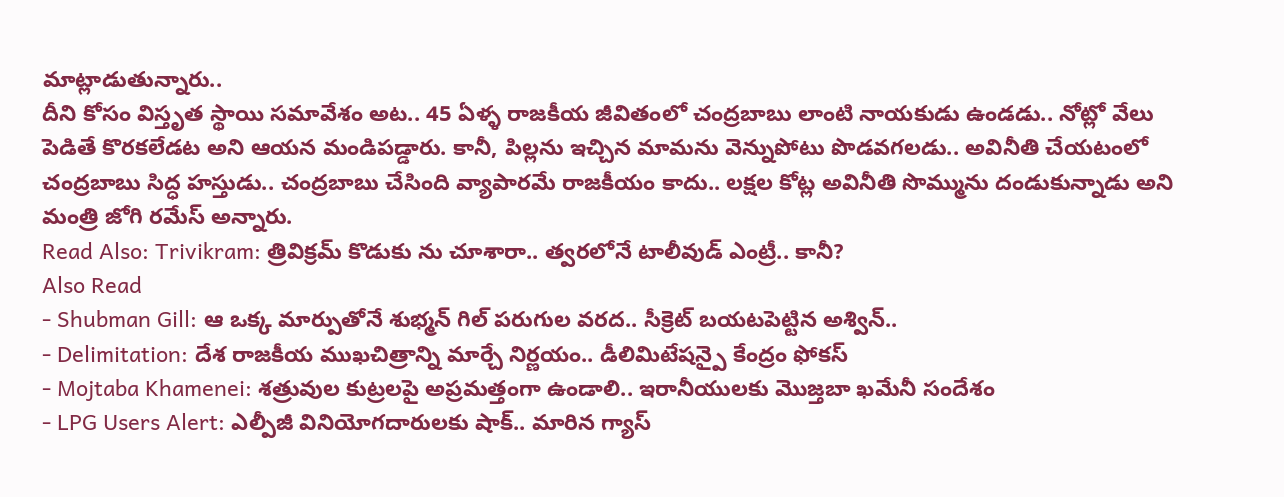మాట్లాడుతున్నారు..
దీని కోసం విస్తృత స్థాయి సమావేశం అట.. 45 ఏళ్ళ రాజకీయ జీవితంలో చంద్రబాబు లాంటి నాయకుడు ఉండడు.. నోట్లో వేలు పెడితే కొరకలేడట అని ఆయన మండిపడ్డారు. కానీ, పిల్లను ఇచ్చిన మామను వెన్నుపోటు పొడవగలడు.. అవినీతి చేయటంలో చంద్రబాబు సిద్ధ హస్తుడు.. చంద్రబాబు చేసింది వ్యాపారమే రాజకీయం కాదు.. లక్షల కోట్ల అవినీతి సొమ్మును దండుకున్నాడు అని మంత్రి జోగి రమేస్ అన్నారు.
Read Also: Trivikram: త్రివిక్రమ్ కొడుకు ను చూశారా.. త్వరలోనే టాలీవుడ్ ఎంట్రీ.. కానీ?
Also Read
- Shubman Gill: ఆ ఒక్క మార్పుతోనే శుభ్మన్ గిల్ పరుగుల వరద.. సీక్రెట్ బయటపెట్టిన అశ్విన్..
- Delimitation: దేశ రాజకీయ ముఖచిత్రాన్ని మార్చే నిర్ణయం.. డీలిమిటేషన్పై కేంద్రం ఫోకస్
- Mojtaba Khamenei: శత్రువుల కుట్రలపై అప్రమత్తంగా ఉండాలి.. ఇరానీయులకు మొజ్తబా ఖమేనీ సందేశం
- LPG Users Alert: ఎల్పీజీ వినియోగదారులకు షాక్.. మారిన గ్యాస్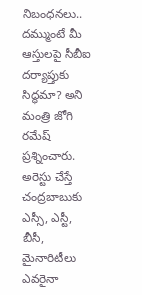నిబంధనలు..
దమ్ముంటే మీ ఆస్తులపై సీబీఐ దర్యాప్తుకు సిద్ధమా? అని మంత్రి జోగి రమేష్ ప్రశ్నించారు. అరెస్టు చేస్తే చంద్రబాబుకు ఎస్సీ, ఎస్టీ, బీసీ, మైనారిటీలు ఎవరైనా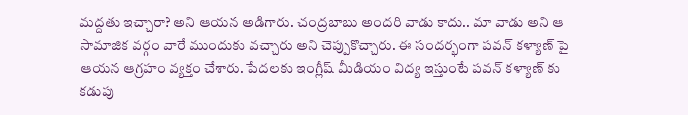మద్దతు ఇచ్చారా? అని ఆయన అడిగారు. చంద్రబాబు అందరి వాడు కాదు.. మా వాడు అని ఆ సామాజిక వర్గం వారే ముందుకు వచ్చారు అని చెప్పుకొచ్చారు. ఈ సందర్భంగా పవన్ కళ్యాణ్ పై ఆయన ఆగ్రహం వ్యక్తం చేశారు. పేదలకు ఇంగ్లీష్ మీడియం విద్య ఇస్తుంటే పవన్ కళ్యాణ్ కు కడుపు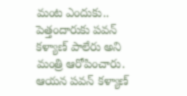మంట ఎందుకు.. పెత్తందారుకు పవన్ కళ్యాణ్ పాలేరు అని మంత్రి ఆరోపించారు. ఆయన పవన్ కళ్యాణ్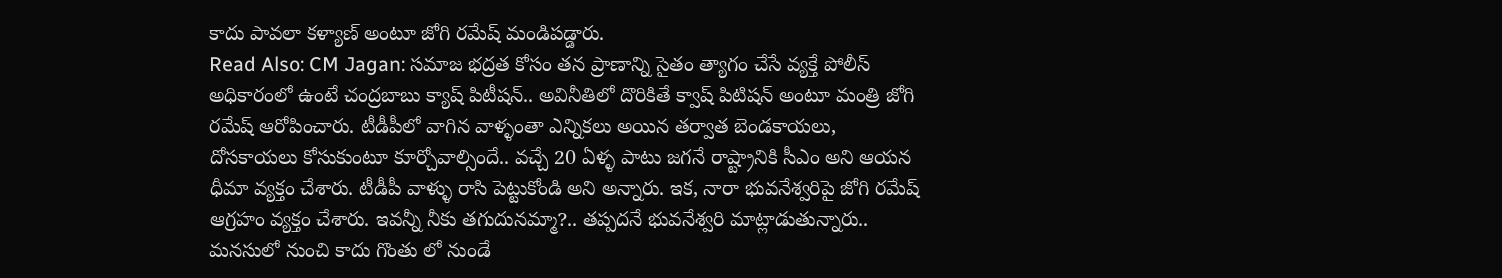కాదు పావలా కళ్యాణ్ అంటూ జోగి రమేష్ మండిపడ్డారు.
Read Also: CM Jagan: సమాజ భద్రత కోసం తన ప్రాణాన్ని సైతం త్యాగం చేసే వ్యక్తే పోలీస్
అధికారంలో ఉంటే చంద్రబాబు క్యాష్ పిటీషన్.. అవినీతిలో దొరికితే క్వాష్ పిటిషన్ అంటూ మంత్రి జోగి రమేష్ ఆరోపించారు. టీడీపీలో వాగిన వాళ్ళంతా ఎన్నికలు అయిన తర్వాత బెండకాయలు, దోసకాయలు కోసుకుంటూ కూర్చోవాల్సిందే.. వచ్చే 20 ఏళ్ళ పాటు జగనే రాష్ట్రానికి సీఎం అని ఆయన ధీమా వ్యక్తం చేశారు. టీడీపీ వాళ్ళు రాసి పెట్టుకోండి అని అన్నారు. ఇక, నారా భువనేశ్వరిపై జోగి రమేష్ ఆగ్రహం వ్యక్తం చేశారు. ఇవన్నీ నీకు తగుదునమ్మా?.. తప్పదనే భువనేశ్వరి మాట్లాడుతున్నారు.. మనసులో నుంచి కాదు గొంతు లో నుండే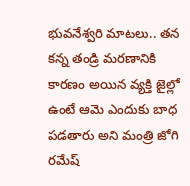భువనేశ్వరి మాటలు.. తన కన్న తండ్రి మరణానికి కారణం అయిన వ్యక్తి జైల్లో ఉంటే ఆమె ఎందుకు బాధ పడతారు అని మంత్రి జోగి రమేష్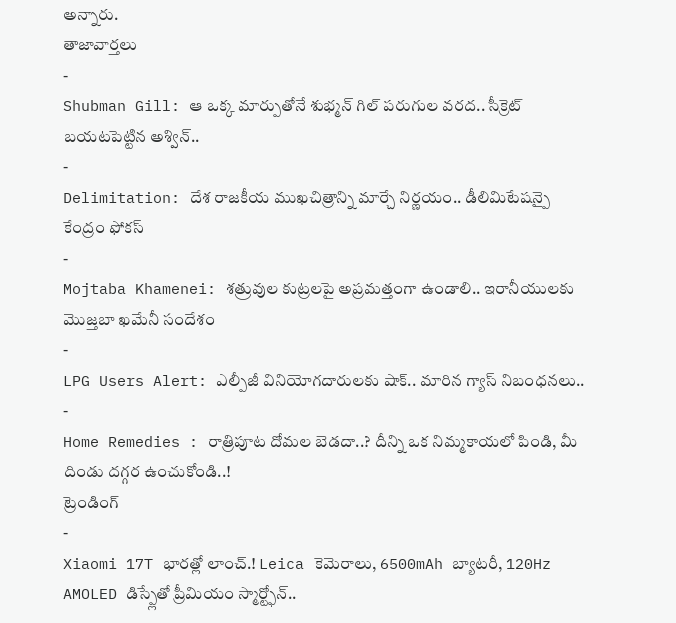అన్నారు.
తాజావార్తలు
-
Shubman Gill: ఆ ఒక్క మార్పుతోనే శుభ్మన్ గిల్ పరుగుల వరద.. సీక్రెట్ బయటపెట్టిన అశ్విన్..
-
Delimitation: దేశ రాజకీయ ముఖచిత్రాన్ని మార్చే నిర్ణయం.. డీలిమిటేషన్పై కేంద్రం ఫోకస్
-
Mojtaba Khamenei: శత్రువుల కుట్రలపై అప్రమత్తంగా ఉండాలి.. ఇరానీయులకు మొజ్తబా ఖమేనీ సందేశం
-
LPG Users Alert: ఎల్పీజీ వినియోగదారులకు షాక్.. మారిన గ్యాస్ నిబంధనలు..
-
Home Remedies : రాత్రిపూట దోమల బెడదా..? దీన్ని ఒక నిమ్మకాయలో పిండి, మీ దిండు దగ్గర ఉంచుకోండి..!
ట్రెండింగ్
-
Xiaomi 17T భారత్లో లాంచ్.! Leica కెమెరాలు, 6500mAh బ్యాటరీ, 120Hz AMOLED డిస్ప్లేతో ప్రీమియం స్మార్ట్ఫోన్..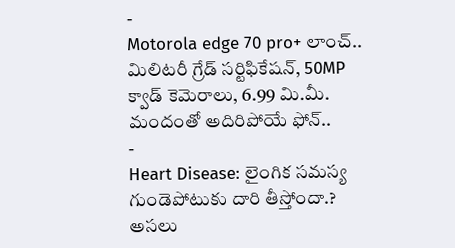-
Motorola edge 70 pro+ లాంచ్.. మిలిటరీ గ్రేడ్ సర్టిఫికేషన్, 50MP క్వాడ్ కెమెరాలు, 6.99 మి.మీ. మందంతో అదిరిపోయే ఫోన్..
-
Heart Disease: లైంగిక సమస్య గుండెపోటుకు దారి తీస్తోందా.? అసలు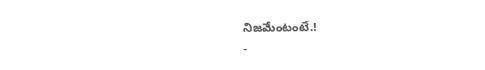నిజమేంటంటే.!
-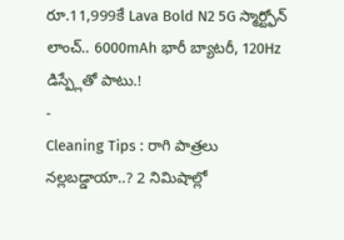రూ.11,999కే Lava Bold N2 5G స్మార్ట్ఫోన్ లాంచ్.. 6000mAh భారీ బ్యాటరీ, 120Hz డిస్ప్లేతో పాటు.!
-
Cleaning Tips : రాగి పాత్రలు నల్లబడ్డాయా..? 2 నిమిషాల్లో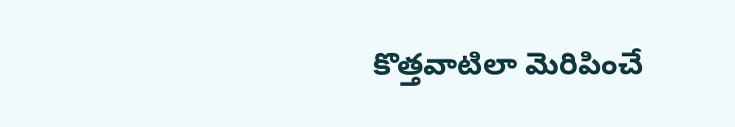కొత్తవాటిలా మెరిపించే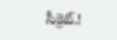సీక్రెట్.!